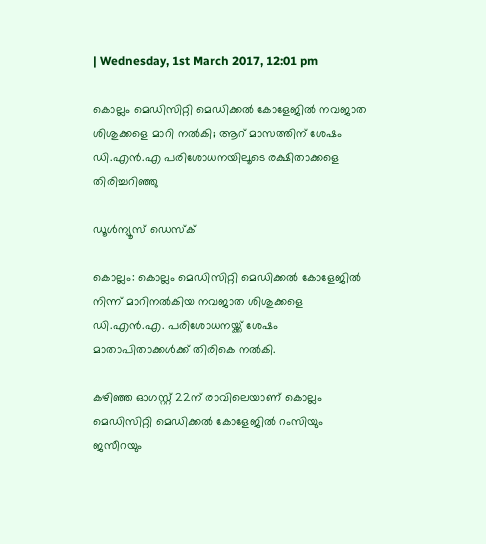| Wednesday, 1st March 2017, 12:01 pm

കൊല്ലം മെഡിസിറ്റി മെഡിക്കല്‍ കോളേജില്‍ നവജാത ശിശുക്കളെ മാറി നല്‍കി; ആറ് മാസത്തിന് ശേഷം ഡി.എന്‍.എ പരിശോധനയിലൂടെ രക്ഷിതാക്കളെ തിരിച്ചറിഞ്ഞു

ഡൂള്‍ന്യൂസ് ഡെസ്‌ക്

കൊല്ലം: കൊല്ലം മെഡിസിറ്റി മെഡിക്കല്‍ കോളേജില്‍ നിന്ന് മാറിനല്‍കിയ നവജാത ശിശുക്കളെ ഡി.എന്‍.എ. പരിശോധനയ്ക്ക് ശേഷം മാതാപിതാക്കള്‍ക്ക് തിരികെ നല്‍കി.

കഴിഞ്ഞ ഓഗസ്റ്റ് 22ന് രാവിലെയാണ് കൊല്ലം മെഡിസിറ്റി മെഡിക്കല്‍ കോളേജില്‍ റംസിയും ജസീറയും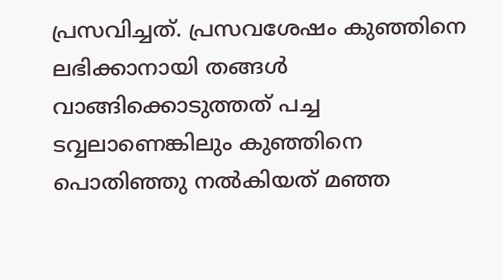പ്രസവിച്ചത്. പ്രസവശേഷം കുഞ്ഞിനെ ലഭിക്കാനായി തങ്ങള്‍ വാങ്ങിക്കൊടുത്തത് പച്ച ടവ്വലാണെങ്കിലും കുഞ്ഞിനെ പൊതിഞ്ഞു നല്‍കിയത് മഞ്ഞ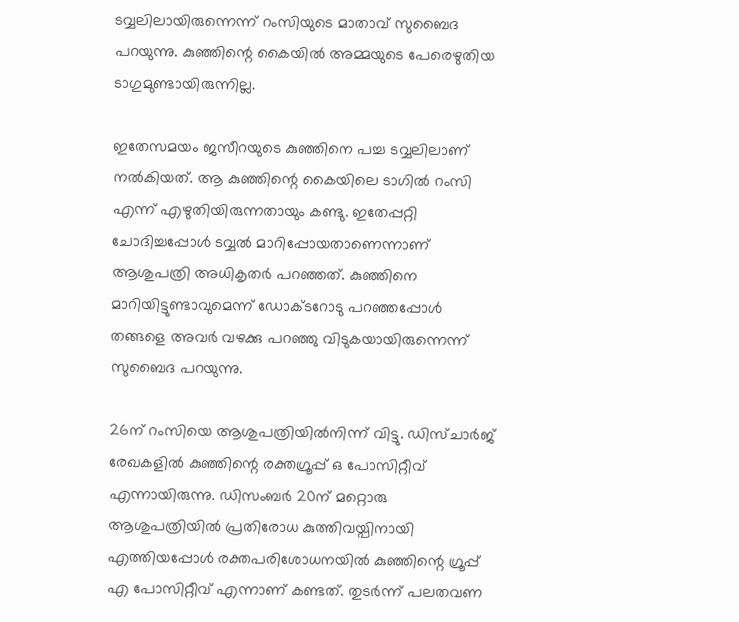ടവ്വലിലായിരുന്നെന്ന് റംസിയുടെ മാതാവ് സുബൈദ പറയുന്നു. കുഞ്ഞിന്റെ കൈയില്‍ അമ്മയുടെ പേരെഴുതിയ ടാഗുമുണ്ടായിരുന്നില്ല.

ഇതേസമയം ജസീറയുടെ കുഞ്ഞിനെ പച്ച ടവ്വലിലാണ് നല്‍കിയത്. ആ കുഞ്ഞിന്റെ കൈയിലെ ടാഗില്‍ റംസി എന്ന് എഴുതിയിരുന്നതായും കണ്ടു. ഇതേപ്പറ്റി ചോദിച്ചപ്പോള്‍ ടവ്വല്‍ മാറിപ്പോയതാണെന്നാണ് ആശുപത്രി അധികൃതര്‍ പറഞ്ഞത്. കുഞ്ഞിനെ മാറിയിട്ടുണ്ടാവുമെന്ന് ഡോക്ടറോടു പറഞ്ഞപ്പോള്‍ തങ്ങളെ അവര്‍ വഴക്കു പറഞ്ഞു വിടുകയായിരുന്നെന്ന് സുബൈദ പറയുന്നു.

26ന് റംസിയെ ആശുപത്രിയില്‍നിന്ന് വിട്ടു. ഡിസ്ചാര്‍ജ് രേഖകളില്‍ കുഞ്ഞിന്റെ രക്തഗ്രൂപ്പ് ഒ പോസിറ്റീവ് എന്നായിരുന്നു. ഡിസംബര്‍ 20ന് മറ്റൊരു ആശുപത്രിയില്‍ പ്രതിരോധ കുത്തിവയ്പിനായി എത്തിയപ്പോള്‍ രക്തപരിശോധനയില്‍ കുഞ്ഞിന്റെ ഗ്രൂപ്പ് എ പോസിറ്റീവ് എന്നാണ് കണ്ടത്. തുടര്‍ന്ന് പലതവണ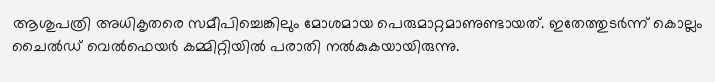ആശുപത്രി അധികൃതരെ സമീപിച്ചെങ്കിലും മോശമായ പെരുമാറ്റമാണുണ്ടായത്. ഇതേത്തുടര്‍ന്ന് കൊല്ലം ചൈല്‍ഡ് വെല്‍ഫെയര്‍ കമ്മിറ്റിയില്‍ പരാതി നല്‍കുകയായിരുന്നു.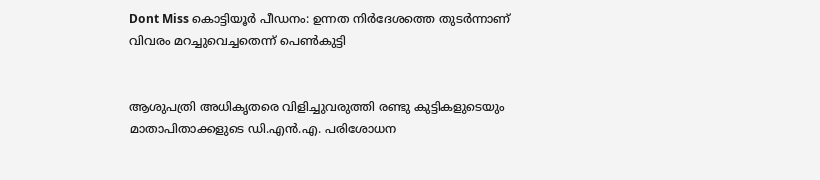Dont Miss കൊട്ടിയൂര്‍ പീഡനം: ഉന്നത നിര്‍ദേശത്തെ തുടര്‍ന്നാണ് വിവരം മറച്ചുവെച്ചതെന്ന് പെണ്‍കുട്ടി


ആശുപത്രി അധികൃതരെ വിളിച്ചുവരുത്തി രണ്ടു കുട്ടികളുടെയും മാതാപിതാക്കളുടെ ഡി.എന്‍.എ. പരിശോധന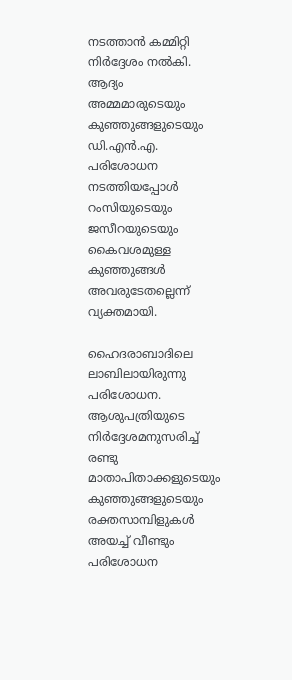നടത്താന്‍ കമ്മിറ്റി നിര്‍ദ്ദേശം നല്‍കി. ആദ്യം അമ്മമാരുടെയും കുഞ്ഞുങ്ങളുടെയും ഡി.എന്‍.എ. പരിശോധന നടത്തിയപ്പോള്‍ റംസിയുടെയും ജസീറയുടെയും കൈവശമുള്ള കുഞ്ഞുങ്ങള്‍ അവരുടേതല്ലെന്ന് വ്യക്തമായി.

ഹൈദരാബാദിലെ ലാബിലായിരുന്നു പരിശോധന. ആശുപത്രിയുടെ നിര്‍ദ്ദേശമനുസരിച്ച് രണ്ടു മാതാപിതാക്കളുടെയും കുഞ്ഞുങ്ങളുടെയും രക്തസാമ്പിളുകള്‍ അയച്ച് വീണ്ടും പരിശോധന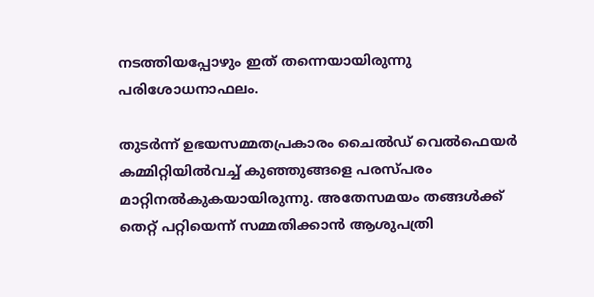നടത്തിയപ്പോഴും ഇത് തന്നെയായിരുന്നു പരിശോധനാഫലം.

തുടര്‍ന്ന് ഉഭയസമ്മതപ്രകാരം ചൈല്‍ഡ് വെല്‍ഫെയര്‍ കമ്മിറ്റിയില്‍വച്ച് കുഞ്ഞുങ്ങളെ പരസ്പരം മാറ്റിനല്‍കുകയായിരുന്നു. അതേസമയം തങ്ങള്‍ക്ക് തെറ്റ് പറ്റിയെന്ന് സമ്മതിക്കാന്‍ ആശുപത്രി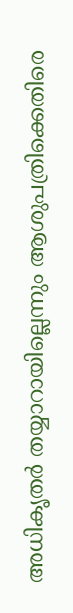അധികൃതര്‍ തയ്യാറായില്ലെന്നും ആശുപത്രിക്കെതിരെ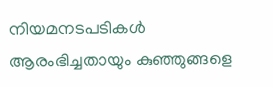നിയമനടപടികള്‍ ആരംഭിച്ചതായും കുഞ്ഞുങ്ങളെ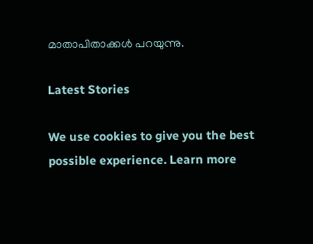മാതാപിതാക്കള്‍ പറയുന്നു.

Latest Stories

We use cookies to give you the best possible experience. Learn more